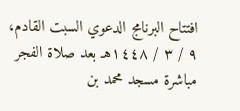افتتاح البرنامج الدعوي السبت القادم، ٩ / ٣ / ١٤٤٨هـ بعد صلاة الفجر مباشرة مسجد محمد بن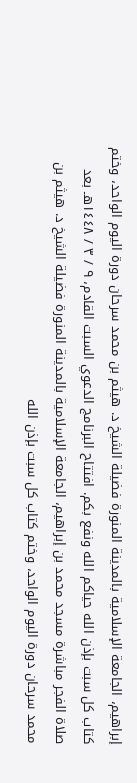إبراهيم، الجامعة الإسلامية بالمدينة المنورة فضيلة الشيخ د. هيثم بن محمد سرحان دورة اليوم الواحد، وختم كتاب كل سبت بإذن الله حياكم الله ونفع بكم. افتتاح البرنامج الدعوي السبت القادم، ٩ / ٣ / ١٤٤٨هـ بعد صلاة الفجر مباشرة مسجد محمد بن إبراهيم، الجامعة الإسلامية بالمدينة المنورة فضيلة الشيخ د. هيثم بن محمد سرحان دورة اليوم الواحد، وختم كتاب كل سبت بإذن الله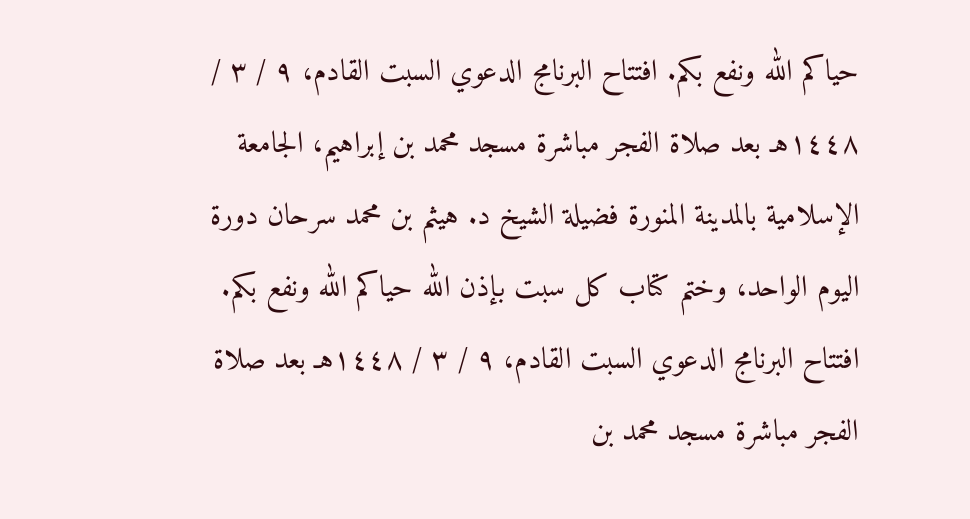حياكم الله ونفع بكم. افتتاح البرنامج الدعوي السبت القادم، ٩ / ٣ / ١٤٤٨هـ بعد صلاة الفجر مباشرة مسجد محمد بن إبراهيم، الجامعة الإسلامية بالمدينة المنورة فضيلة الشيخ د. هيثم بن محمد سرحان دورة اليوم الواحد، وختم كتاب كل سبت بإذن الله حياكم الله ونفع بكم. افتتاح البرنامج الدعوي السبت القادم، ٩ / ٣ / ١٤٤٨هـ بعد صلاة الفجر مباشرة مسجد محمد بن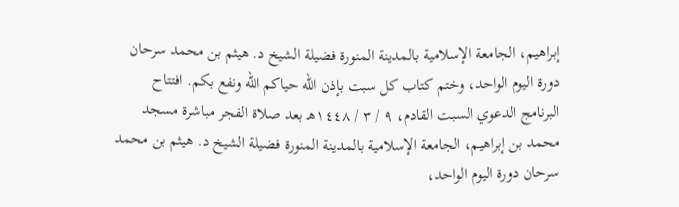إبراهيم، الجامعة الإسلامية بالمدينة المنورة فضيلة الشيخ د. هيثم بن محمد سرحان دورة اليوم الواحد، وختم كتاب كل سبت بإذن الله حياكم الله ونفع بكم. افتتاح البرنامج الدعوي السبت القادم، ٩ / ٣ / ١٤٤٨هـ بعد صلاة الفجر مباشرة مسجد محمد بن إبراهيم، الجامعة الإسلامية بالمدينة المنورة فضيلة الشيخ د. هيثم بن محمد سرحان دورة اليوم الواحد،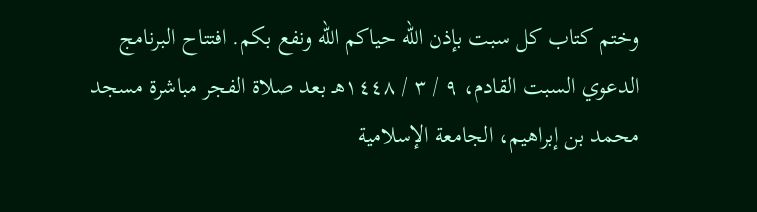وختم كتاب كل سبت بإذن الله حياكم الله ونفع بكم. افتتاح البرنامج الدعوي السبت القادم، ٩ / ٣ / ١٤٤٨هـ بعد صلاة الفجر مباشرة مسجد محمد بن إبراهيم، الجامعة الإسلامية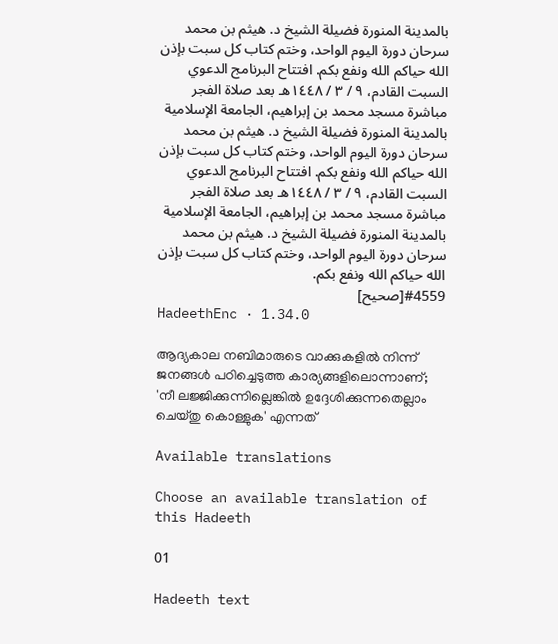بالمدينة المنورة فضيلة الشيخ د. هيثم بن محمد سرحان دورة اليوم الواحد، وختم كتاب كل سبت بإذن الله حياكم الله ونفع بكم. افتتاح البرنامج الدعوي السبت القادم، ٩ / ٣ / ١٤٤٨هـ بعد صلاة الفجر مباشرة مسجد محمد بن إبراهيم، الجامعة الإسلامية بالمدينة المنورة فضيلة الشيخ د. هيثم بن محمد سرحان دورة اليوم الواحد، وختم كتاب كل سبت بإذن الله حياكم الله ونفع بكم. افتتاح البرنامج الدعوي السبت القادم، ٩ / ٣ / ١٤٤٨هـ بعد صلاة الفجر مباشرة مسجد محمد بن إبراهيم، الجامعة الإسلامية بالمدينة المنورة فضيلة الشيخ د. هيثم بن محمد سرحان دورة اليوم الواحد، وختم كتاب كل سبت بإذن الله حياكم الله ونفع بكم.
#4559[صحيح]
HadeethEnc · 1.34.0

ആദ്യകാല നബിമാരുടെ വാക്കുകളിൽ നിന്ന് ജനങ്ങൾ പഠിച്ചെടുത്ത കാര്യങ്ങളിലൊന്നാണ്; 'നീ ലജ്ജിക്കുന്നില്ലെങ്കിൽ ഉദ്ദേശിക്കുന്നതെല്ലാം ചെയ്തു കൊള്ളുക' എന്നത്

Available translations

Choose an available translation of this Hadeeth

01

Hadeeth text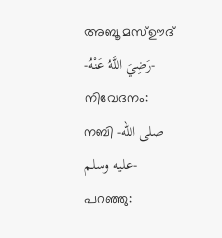അബൂ മസ്ഊദ് -رَضِيَ اللَّهُ عَنْهُ- നിവേദനം: നബി -صلى الله عليه وسلم- പറഞ്ഞു: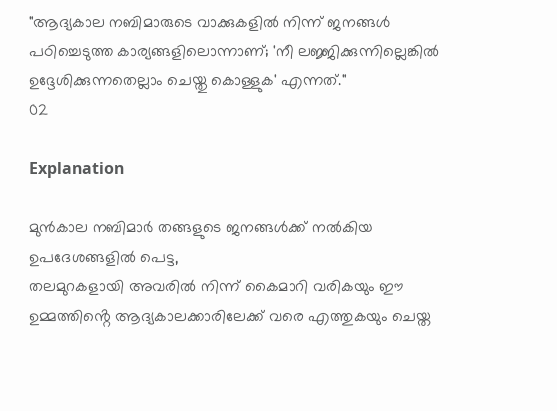"ആദ്യകാല നബിമാരുടെ വാക്കുകളിൽ നിന്ന് ജനങ്ങൾ പഠിച്ചെടുത്ത കാര്യങ്ങളിലൊന്നാണ്; 'നീ ലജ്ജിക്കുന്നില്ലെങ്കിൽ ഉദ്ദേശിക്കുന്നതെല്ലാം ചെയ്തു കൊള്ളുക' എന്നത്."
02

Explanation

മുൻകാല നബിമാർ തങ്ങളുടെ ജനങ്ങൾക്ക് നൽകിയ ഉപദേശങ്ങളിൽ പെട്ട,
തലമുറകളായി അവരിൽ നിന്ന് കൈമാറി വരികയും ഈ ഉമ്മത്തിൻ്റെ ആദ്യകാലക്കാരിലേക്ക് വരെ എത്തുകയും ചെയ്ത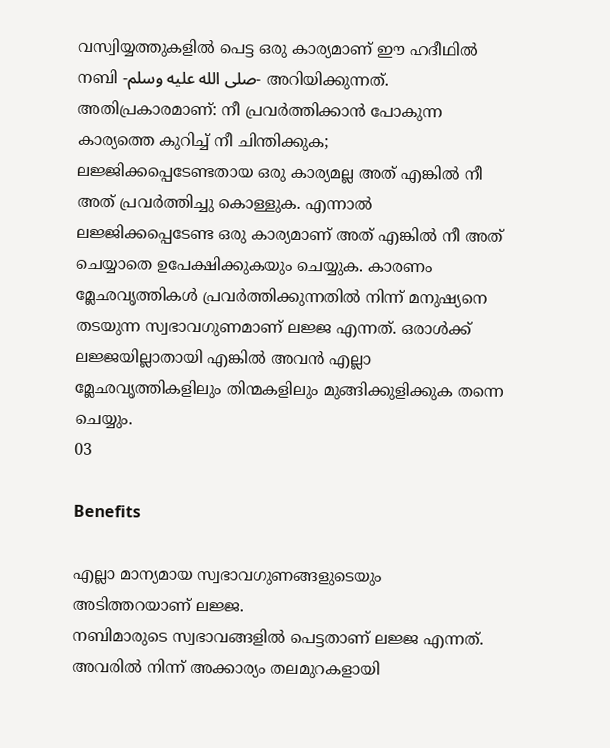വസ്വിയ്യത്തുകളിൽ പെട്ട ഒരു കാര്യമാണ് ഈ ഹദീഥിൽ നബി -صلى الله عليه وسلم- അറിയിക്കുന്നത്. അതിപ്രകാരമാണ്: നീ പ്രവർത്തിക്കാൻ പോകുന്ന കാര്യത്തെ കുറിച്ച് നീ ചിന്തിക്കുക; ലജ്ജിക്കപ്പെടേണ്ടതായ ഒരു കാര്യമല്ല അത് എങ്കിൽ നീ അത് പ്രവർത്തിച്ചു കൊള്ളുക. എന്നാൽ ലജ്ജിക്കപ്പെടേണ്ട ഒരു കാര്യമാണ് അത് എങ്കിൽ നീ അത് ചെയ്യാതെ ഉപേക്ഷിക്കുകയും ചെയ്യുക. കാരണം മ്ലേഛവൃത്തികൾ പ്രവർത്തിക്കുന്നതിൽ നിന്ന് മനുഷ്യനെ തടയുന്ന സ്വഭാവഗുണമാണ് ലജ്ജ എന്നത്. ഒരാൾക്ക് ലജ്ജയില്ലാതായി എങ്കിൽ അവൻ എല്ലാ മ്ലേഛവൃത്തികളിലും തിന്മകളിലും മുങ്ങിക്കുളിക്കുക തന്നെ ചെയ്യും.
03

Benefits

എല്ലാ മാന്യമായ സ്വഭാവഗുണങ്ങളുടെയും അടിത്തറയാണ് ലജ്ജ.
നബിമാരുടെ സ്വഭാവങ്ങളിൽ പെട്ടതാണ് ലജ്ജ എന്നത്. അവരിൽ നിന്ന് അക്കാര്യം തലമുറകളായി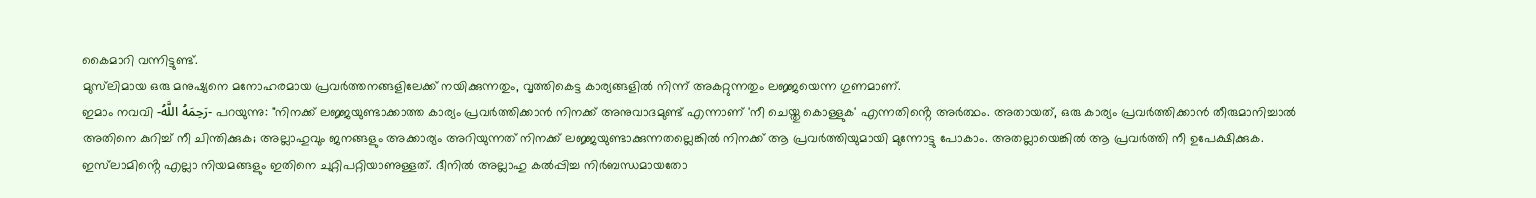കൈമാറി വന്നിട്ടുണ്ട്.
മുസ്‌ലിമായ ഒരു മനുഷ്യനെ മനോഹരമായ പ്രവർത്തനങ്ങളിലേക്ക് നയിക്കുന്നതും, വൃത്തികെട്ട കാര്യങ്ങളിൽ നിന്ന് അകറ്റുന്നതും ലജ്ജയെന്ന ഗുണമാണ്.
ഇമാം നവവി -رَحِمَهُ اللَّهُ- പറയുന്നു: "നിനക്ക് ലജ്ജയുണ്ടാക്കാത്ത കാര്യം പ്രവർത്തിക്കാൻ നിനക്ക് അനുവാദമുണ്ട് എന്നാണ് 'നീ ചെയ്തു കൊള്ളുക' എന്നതിൻ്റെ അർത്ഥം. അതായത്, ഒരു കാര്യം പ്രവർത്തിക്കാൻ തീരുമാനിച്ചാൽ അതിനെ കുറിച്ച് നീ ചിന്തിക്കുക; അല്ലാഹുവും ജനങ്ങളും അക്കാര്യം അറിയുന്നത് നിനക്ക് ലജ്ജയുണ്ടാക്കുന്നതല്ലെങ്കിൽ നിനക്ക് ആ പ്രവർത്തിയുമായി മുന്നോട്ടു പോകാം. അതല്ലായെങ്കിൽ ആ പ്രവർത്തി നീ ഉപേക്ഷിക്കുക. ഇസ്‌ലാമിൻ്റെ എല്ലാ നിയമങ്ങളും ഇതിനെ ചുറ്റിപറ്റിയാണുള്ളത്. ദീനിൽ അല്ലാഹു കൽപ്പിച്ച നിർബന്ധമായതോ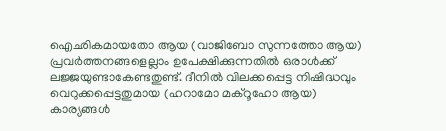ഐഛികമായതോ ആയ (വാജിബോ സുന്നത്തോ ആയ) പ്രവർത്തനങ്ങളെല്ലാം ഉപേക്ഷിക്കുന്നതിൽ ഒരാൾക്ക് ലജ്ജയുണ്ടാകേണ്ടതുണ്ട്. ദീനിൽ വിലക്കപ്പെട്ട നിഷിദ്ധവും വെറുക്കപ്പെട്ടതുമായ (ഹറാമോ മക്റൂഹോ ആയ) കാര്യങ്ങൾ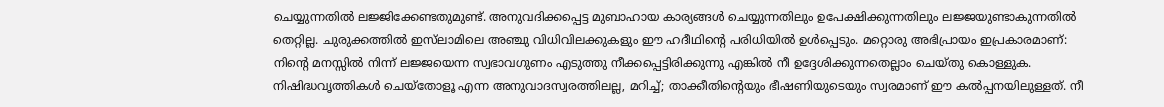ചെയ്യുന്നതിൽ ലജ്ജിക്കേണ്ടതുമുണ്ട്. അനുവദിക്കപ്പെട്ട മുബാഹായ കാര്യങ്ങൾ ചെയ്യുന്നതിലും ഉപേക്ഷിക്കുന്നതിലും ലജ്ജയുണ്ടാകുന്നതിൽ തെറ്റില്ല. ചുരുക്കത്തിൽ ഇസ്‌ലാമിലെ അഞ്ചു വിധിവിലക്കുകളും ഈ ഹദീഥിൻ്റെ പരിധിയിൽ ഉൾപ്പെടും. മറ്റൊരു അഭിപ്രായം ഇപ്രകാരമാണ്: നിൻ്റെ മനസ്സിൽ നിന്ന് ലജ്ജയെന്ന സ്വഭാവഗുണം എടുത്തു നീക്കപ്പെട്ടിരിക്കുന്നു എങ്കിൽ നീ ഉദ്ദേശിക്കുന്നതെല്ലാം ചെയ്തു കൊള്ളുക. നിഷിദ്ധവൃത്തികൾ ചെയ്തോളൂ എന്ന അനുവാദസ്വരത്തിലല്ല, മറിച്ച്; താക്കീതിൻ്റെയും ഭീഷണിയുടെയും സ്വരമാണ് ഈ കൽപ്പനയിലുള്ളത്. നീ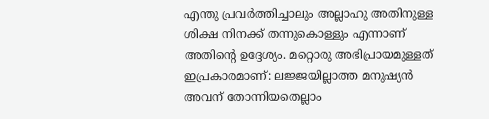എന്തു പ്രവർത്തിച്ചാലും അല്ലാഹു അതിനുള്ള ശിക്ഷ നിനക്ക് തന്നുകൊള്ളും എന്നാണ് അതിൻ്റെ ഉദ്ദേശ്യം. മറ്റൊരു അഭിപ്രായമുള്ളത് ഇപ്രകാരമാണ്: ലജ്ജയില്ലാത്ത മനുഷ്യൻ അവന് തോന്നിയതെല്ലാം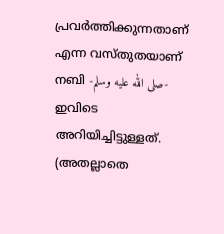പ്രവർത്തിക്കുന്നതാണ് എന്ന വസ്തുതയാണ് നബി -صلى الله عليه وسلم- ഇവിടെ അറിയിച്ചിട്ടുള്ളത്. (അതല്ലാതെ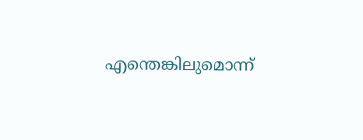എന്തെങ്കിലുമൊന്ന്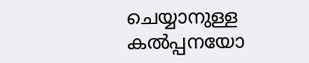ചെയ്യാനുള്ള കൽപ്പനയോ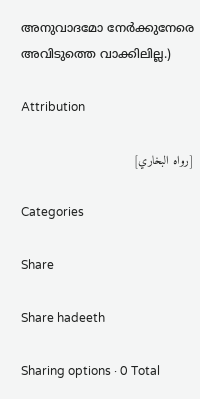അനുവാദമോ നേർക്കുനേരെ അവിടുത്തെ വാക്കിലില്ല.)

Attribution

[رواه البخاري]

Categories

Share

Share hadeeth

Sharing options · 0 Total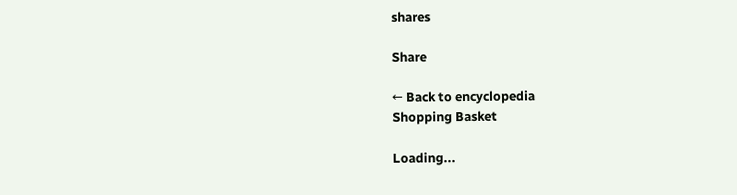shares

Share

← Back to encyclopedia
Shopping Basket

Loading...